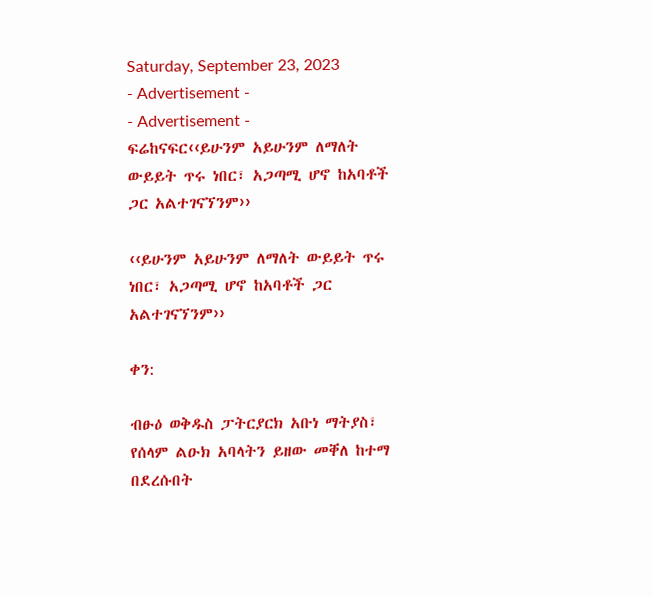Saturday, September 23, 2023
- Advertisement -
- Advertisement -
ፍሬከናፍር‹‹ይሁንም አይሁንም ለማለት ውይይት ጥሩ ነበር፣ አጋጣሚ ሆኖ ከአባቶች ጋር አልተገናኘንም››

‹‹ይሁንም አይሁንም ለማለት ውይይት ጥሩ ነበር፣ አጋጣሚ ሆኖ ከአባቶች ጋር አልተገናኘንም››

ቀን:

ብፁዕ ወቅዱስ ፓትርያርክ አቡነ ማትያስ፣ የሰላም ልዑክ አባላትን ይዘው መቐለ ከተማ በደረሱበት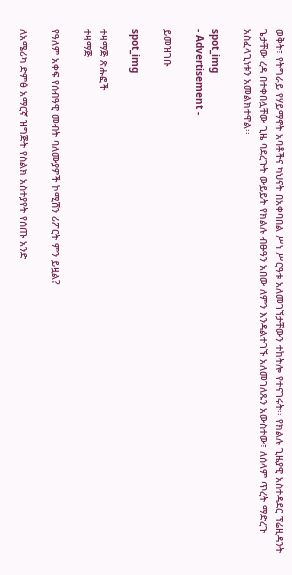ወቅት፣ የትግራይ የሃይማኖት አባቶችና ካህናት በአቀባበል ሥነ ሥርዓቱ አለመገኘታቸውን ተከትሎ የተናገሩት፡፡ የክልሉ ጊዜያዊ አስተዳደር ፕሬዚዳንት ጌታቸው ረዳ በተቀበሏቸው ጊዜ ባደረጉት ውይይት የክልሉ ብፁዓን አበው ለምን እንዳልተገኙ አለመገለጹን አውስተው፣ ለሰላም ጥረት ማድረጉ አስፈላጊነቱን አመልክተዋል፡፡

spot_img
- Advertisement -

ይመዝገቡ

spot_img

ተዛማጅ ጽሑፎች
ተዛማጅ

የዓለም አቀፍ የሰብዓዊ መብት ባለሙያዎች ኮሚሽን ሪፖርት ምን ይዟል?

ለአሜሪካ ድምፅ አማርኛ ዝግጅት የስልክ አስተያየት የሰጡ አንድ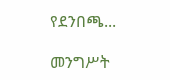የደንበጫ...

መንግሥት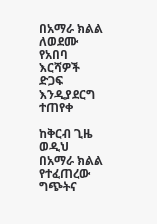በአማራ ክልል ለወደሙ የአበባ እርሻዎች ድጋፍ እንዲያደርግ ተጠየቀ

ከቅርብ ጊዜ ወዲህ በአማራ ክልል የተፈጠረው ግጭትና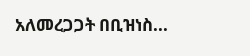አለመረጋጋት በቢዝነስ...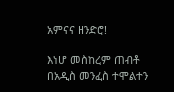አምናና ዘንድሮ!

እነሆ መስከረም ጠብቶ በአዲስ መንፈስ ተሞልተን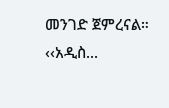መንገድ ጀምረናል። ‹‹አዲስ...